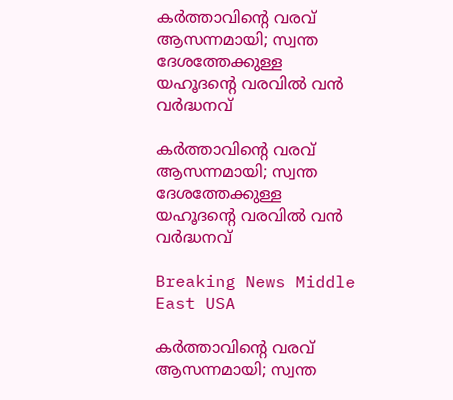കര്‍ത്താവിന്റെ വരവ് ആസന്നമായി; സ്വന്ത ദേശത്തേക്കുള്ള യഹൂദന്റെ വരവില്‍ വന്‍ വര്‍ദ്ധനവ്

കര്‍ത്താവിന്റെ വരവ് ആസന്നമായി; സ്വന്ത ദേശത്തേക്കുള്ള യഹൂദന്റെ വരവില്‍ വന്‍ വര്‍ദ്ധനവ്

Breaking News Middle East USA

കര്‍ത്താവിന്റെ വരവ് ആസന്നമായി; സ്വന്ത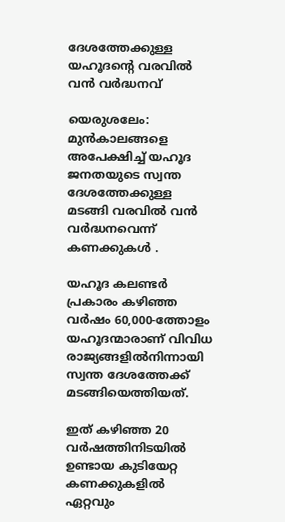ദേശത്തേക്കുള്ള യഹൂദന്റെ വരവില്‍ വന്‍ വര്‍ദ്ധനവ്

യെരുശലേം: മുന്‍കാലങ്ങളെ അപേക്ഷിച്ച് യഹൂദ ജനതയുടെ സ്വന്ത ദേശത്തേക്കുള്ള മടങ്ങി വരവില്‍ വന്‍ വര്‍ദ്ധനവെന്ന് കണക്കുകള്‍ ‍.

യഹൂദ കലണ്ടര്‍ പ്രകാരം കഴിഞ്ഞ വര്‍ഷം 60,000-ത്തോളം യഹൂദന്മാരാണ് വിവിധ രാജ്യങ്ങളില്‍നിന്നായി സ്വന്ത ദേശത്തേക്ക് മടങ്ങിയെത്തിയത്.

ഇത് കഴിഞ്ഞ 20 വര്‍ഷത്തിനിടയില്‍ ഉണ്ടായ കുടിയേറ്റ കണക്കുകളില്‍ ഏറ്റവും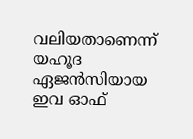വലിയതാണെന്ന് യഹൂദ ഏജന്‍സിയായ ഇവ ഓഫ്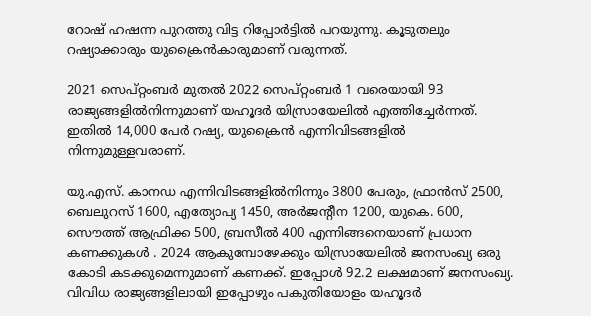റോഷ് ഹഷന്ന പുറത്തു വിട്ട റിപ്പോര്‍ട്ടില്‍ പറയുന്നു. കൂടുതലും റഷ്യാക്കാരും യുക്രൈന്‍കാരുമാണ് വരുന്നത്.

2021 സെപ്റ്റംബര്‍ മുതല്‍ 2022 സെപ്റ്റംബര്‍ 1 വരെയായി 93 രാജ്യങ്ങളില്‍നിന്നുമാണ് യഹൂദര്‍ യിസ്രായേലില്‍ എത്തിച്ചേര്‍ന്നത്. ഇതില്‍ 14,000 പേര്‍ റഷ്യ, യുക്രൈന്‍ എന്നിവിടങ്ങളില്‍ നിന്നുമുള്ളവരാണ്.

യു.എസ്. കാനഡ എന്നിവിടങ്ങളില്‍നിന്നും 3800 പേരും, ഫ്രാന്‍സ് 2500, ബെലുറസ് 1600, എത്യോപ്യ 1450, അര്‍ജന്റീന 1200, യുകെ. 600, സൌത്ത് ആഫ്രിക്ക 500, ബ്രസീല്‍ 400 എന്നിങ്ങനെയാണ് പ്രധാന കണക്കുകള്‍ ‍. 2024 ആകുമ്പോഴേക്കും യിസ്രായേലില്‍ ജനസംഖ്യ ഒരു കോടി കടക്കുമെന്നുമാണ് കണക്ക്. ഇപ്പോള്‍ 92.2 ലക്ഷമാണ് ജനസംഖ്യ. വിവിധ രാജ്യങ്ങളിലായി ഇപ്പോഴും പകുതിയോളം യഹൂദര്‍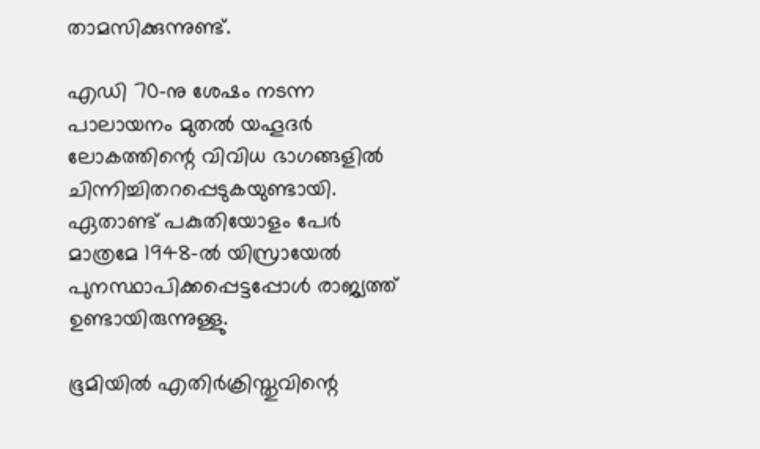താമസിക്കുന്നുണ്ട്.

എഡി 70-നു ശേഷം നടന്ന പാലായനം മുതല്‍ യഹൂദര്‍ ലോകത്തിന്റെ വിവിധ ഭാഗങ്ങളില്‍ ചിന്നിച്ചിതറപ്പെടുകയുണ്ടായി. ഏതാണ്ട് പകുതിയോളം പേര്‍ മാത്രമേ 1948-ല്‍ യിസ്രായേല്‍ പുനസ്ഥാപിക്കപ്പെട്ടപ്പോള്‍ രാജ്യത്ത് ഉണ്ടായിരുന്നുള്ളു.

ഭൂമിയില്‍ എതിര്‍ക്രിസ്തുവിന്റെ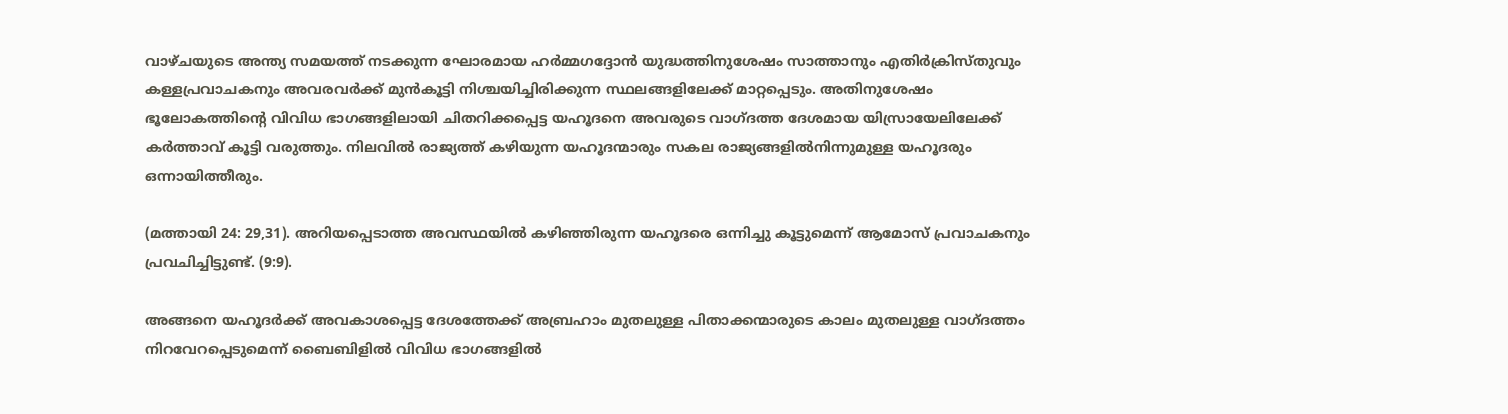വാഴ്ചയുടെ അന്ത്യ സമയത്ത് നടക്കുന്ന ഘോരമായ ഹര്‍മ്മഗദ്ദോന്‍ യുദ്ധത്തിനുശേഷം സാത്താനും എതിര്‍ക്രിസ്തുവും കള്ളപ്രവാചകനും അവരവര്‍ക്ക് മുന്‍കൂട്ടി നിശ്ചയിച്ചിരിക്കുന്ന സ്ഥലങ്ങളിലേക്ക് മാറ്റപ്പെടും. അതിനുശേഷം ഭൂലോകത്തിന്റെ വിവിധ ഭാഗങ്ങളിലായി ചിതറിക്കപ്പെട്ട യഹൂദനെ അവരുടെ വാഗ്ദത്ത ദേശമായ യിസ്രായേലിലേക്ക് കര്‍ത്താവ് കൂട്ടി വരുത്തും. നിലവില്‍ രാജ്യത്ത് കഴിയുന്ന യഹൂദന്മാരും സകല രാജ്യങ്ങളില്‍നിന്നുമുള്ള യഹൂദരും ഒന്നായിത്തീരും.

(മത്തായി 24: 29,31). അറിയപ്പെടാത്ത അവസ്ഥയില്‍ കഴിഞ്ഞിരുന്ന യഹൂദരെ ഒന്നിച്ചു കൂട്ടുമെന്ന് ആമോസ് പ്രവാചകനും പ്രവചിച്ചിട്ടുണ്ട്. (9:9).

അങ്ങനെ യഹൂദര്‍ക്ക് അവകാശപ്പെട്ട ദേശത്തേക്ക് അബ്രഹാം മുതലുള്ള പിതാക്കന്മാരുടെ കാലം മുതലുള്ള വാഗ്ദത്തം നിറവേറപ്പെടുമെന്ന് ബൈബിളില്‍ വിവിധ ഭാഗങ്ങളില്‍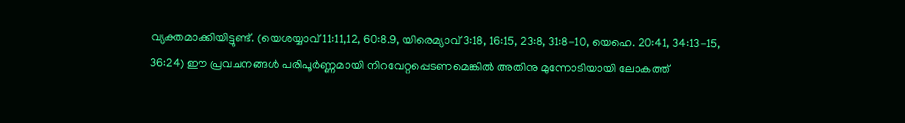വ്യക്തമാക്കിയിട്ടുണ്ട്. (യെശയ്യാവ് 11:11,12, 60:8.9, യിരെമ്യാവ് 3:18, 16:15, 23:8, 31:8-10, യെഹെ. 20:41, 34:13-15, 36:24) ഈ പ്രവചനങ്ങള്‍ പരിപൂര്‍ണ്ണമായി നിറവേറ്റപ്പെടണമെങ്കില്‍ അതിനു മുന്നോടിയായി ലോകത്ത്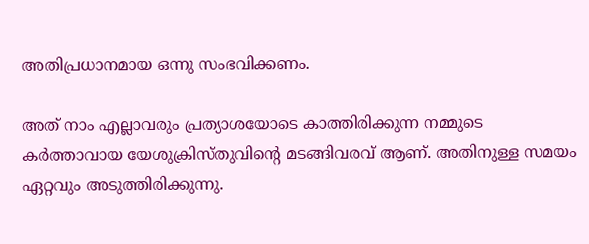അതിപ്രധാനമായ ഒന്നു സംഭവിക്കണം.

അത് നാം എല്ലാവരും പ്രത്യാശയോടെ കാത്തിരിക്കുന്ന നമ്മുടെ കര്‍ത്താവായ യേശുക്രിസ്തുവിന്റെ മടങ്ങിവരവ് ആണ്. അതിനുള്ള സമയം ഏറ്റവും അടുത്തിരിക്കുന്നു.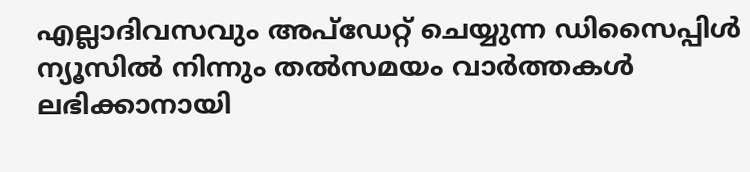എല്ലാദിവസവും അപ്ഡേറ്റ് ചെയ്യുന്ന ഡിസൈപ്പിൾ ന്യൂസിൽ നിന്നും തൽസമയം വാർത്തകൾ ലഭിക്കാനായി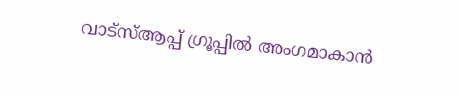വാട്സ്ആപ്പ് ഗ്രൂപ്പിൽ അംഗമാകാൻ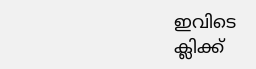ഇവിടെ ക്ലിക്ക്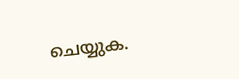ചെയ്യുക.